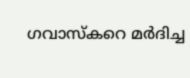ഗവാസ്‌കറെ മര്‍ദിച്ച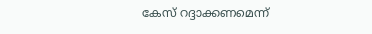കേസ് റദ്ദാക്കണമെന്ന്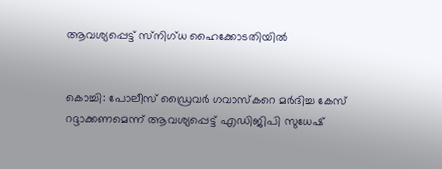ആവശ്യപ്പെട്ട് സ്‌നിഗ്ധ ഹൈക്കോടതിയില്‍


കൊച്ചി: പോലീസ് ഡ്രൈവര്‍ ഗവാസ്‌കറെ മര്‍ദിച്ച കേസ് റദ്ദാക്കണമെന്ന് ആവശ്യപ്പെട്ട് എഡിജിപി സുധേഷ്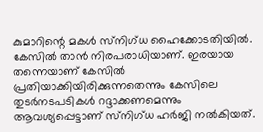കുമാറിന്റെ മകള്‍ സ്‌നിഗ്ധ ഹൈക്കോടതിയില്‍. കേസില്‍ താന്‍ നിരപരാധിയാണ്. ഇരയായ തന്നെയാണ് കേസില്‍ പ്രതിയാക്കിയിരിക്കുന്നതെന്നും കേസിലെ തുടര്‍നടപടികള്‍ റദ്ദാക്കണമെന്നും ആവശ്യപ്പെട്ടാണ് സ്‌നിഗ്ധ ഹര്‍ജി നല്‍കിയത്.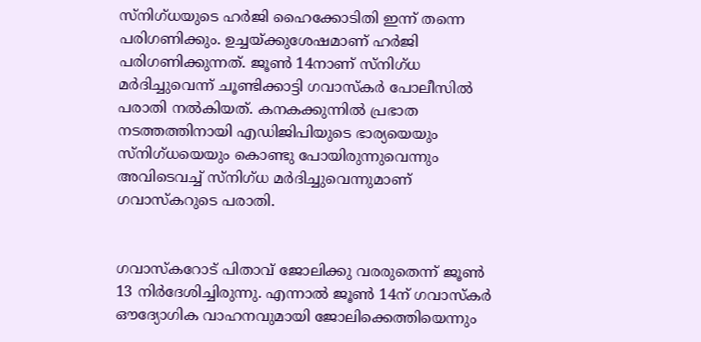സ്‌നിഗ്ധയുടെ ഹര്‍ജി ഹൈക്കോടിതി ഇന്ന് തന്നെ പരിഗണിക്കും. ഉച്ചയ്ക്കുശേഷമാണ് ഹര്‍ജി പരിഗണിക്കുന്നത്. ജൂണ്‍ 14നാണ് സ്‌നിഗ്ധ മര്‍ദിച്ചുവെന്ന് ചൂണ്ടിക്കാട്ടി ഗവാസ്‌കര്‍ പോലീസില്‍ പരാതി നല്‍കിയത്. കനകക്കുന്നില്‍ പ്രഭാത നടത്തത്തിനായി എഡിജിപിയുടെ ഭാര്യയെയും സ്‌നിഗ്ധയെയും കൊണ്ടു പോയിരുന്നുവെന്നും അവിടെവച്ച്‌ സ്‌നിഗ്ധ മര്‍ദിച്ചുവെന്നുമാണ് ഗവാസ്‌കറുടെ പരാതി.


ഗവാസ്‌കറോട് പിതാവ് ജോലിക്കു വരരുതെന്ന് ജൂണ്‍ 13 നിര്‍ദേശിച്ചിരുന്നു. എന്നാല്‍ ജൂണ്‍ 14ന് ഗവാസ്‌കര്‍ ഔദ്യോഗിക വാഹനവുമായി ജോലിക്കെത്തിയെന്നും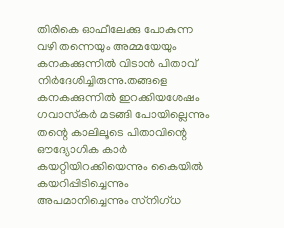തിരികെ ഓഫീലേക്കു പോകുന്ന വഴി തന്നെയും അമ്മയേയും കനകക്കുന്നില്‍ വിടാന്‍ പിതാവ് നിര്‍ദേശിച്ചിരുന്നു.തങ്ങളെ കനകക്കുന്നില്‍ ഇറക്കിയശേഷം ഗവാസ്‌കര്‍ മടങ്ങി പോയില്ലെന്നും തന്റെ കാലിലൂടെ പിതാവിന്റെ ഔദ്യോഗിക കാര്‍ കയറ്റിയിറക്കിയെന്നും കൈയില്‍ കയറിപ്പിടിച്ചെന്നും അപമാനിച്ചെന്നും സ്‌നിഗ്ധ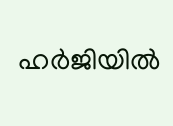ഹര്‍ജിയില്‍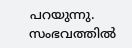പറയുന്നു. സംഭവത്തില്‍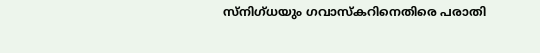സ്‌നിഗ്ധയും ഗവാസ്‌കറിനെതിരെ പരാതി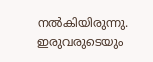നല്‍കിയിരുന്നു. ഇരുവരുടെയും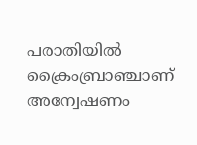പരാതിയില്‍ ക്രൈംബ്രാഞ്ചാണ് അന്വേഷണം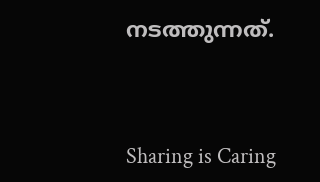നടത്തുന്നത്.



Sharing is Caring